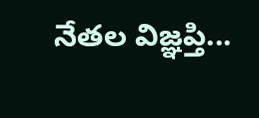నేతల విజ్ఞప్తి...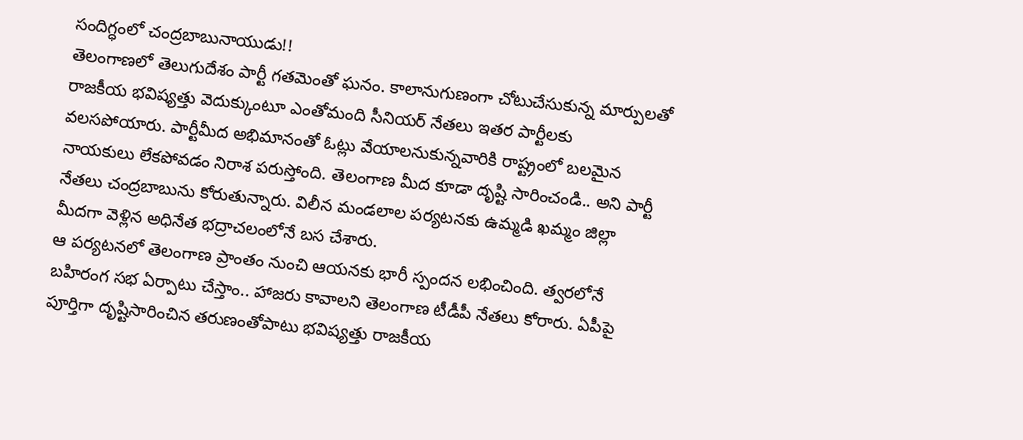సందిగ్ధంలో చంద్రబాబునాయుడు!!
తెలంగాణలో తెలుగుదేశం పార్టీ గతమెంతో ఘనం. కాలానుగుణంగా చోటుచేసుకున్న మార్పులతో రాజకీయ భవిష్యత్తు వెదుక్కుంటూ ఎంతోమంది సీనియర్ నేతలు ఇతర పార్టీలకు వలసపోయారు. పార్టీమీద అభిమానంతో ఓట్లు వేయాలనుకున్నవారికి రాష్ట్రంలో బలమైన నాయకులు లేకపోవడం నిరాశ పరుస్తోంది. తెలంగాణ మీద కూడా దృష్టి సారించండి.. అని పార్టీ నేతలు చంద్రబాబును కోరుతున్నారు. విలీన మండలాల పర్యటనకు ఉమ్మడి ఖమ్మం జిల్లా మీదగా వెళ్లిన అధినేత భద్రాచలంలోనే బస చేశారు.
ఆ పర్యటనలో తెలంగాణ ప్రాంతం నుంచి ఆయనకు భారీ స్పందన లభించింది. త్వరలోనే బహిరంగ సభ ఏర్పాటు చేస్తాం.. హాజరు కావాలని తెలంగాణ టీడీపీ నేతలు కోరారు. ఏపీపై పూర్తిగా దృష్టిసారించిన తరుణంతోపాటు భవిష్యత్తు రాజకీయ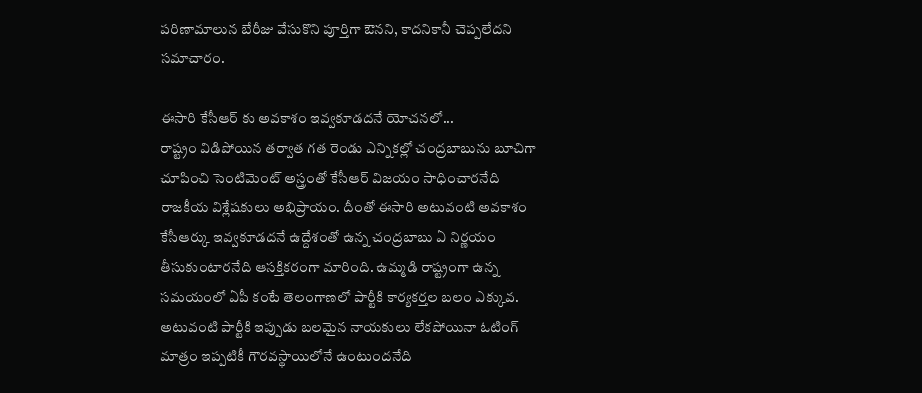పరిణామాలున బేరీజు వేసుకొని పూర్తిగా ఔనని, కాదనికానీ చెప్పలేదని సమాచారం.

ఈసారి కేసీఆర్ కు అవకాశం ఇవ్వకూడదనే యోచనలో...
రాష్ట్రం విడిపోయిన తర్వాత గత రెండు ఎన్నికల్లో చంద్రబాబును బూచిగా చూపించి సెంటిమెంట్ అస్త్రంతో కేసీఆర్ విజయం సాధించారనేది రాజకీయ విశ్లేషకులు అభిప్రాయం. దీంతో ఈసారి అటువంటి అవకాశం కేసీఆర్కు ఇవ్వకూడదనే ఉద్దేశంతో ఉన్న చంద్రబాబు ఏ నిర్ణయం తీసుకుంటారనేది ఆసక్తికరంగా మారింది. ఉమ్మడి రాష్ట్రంగా ఉన్న సమయంలో ఏపీ కంటే తెలంగాణలో పార్టీకి కార్యకర్తల బలం ఎక్కువ. అటువంటి పార్టీకి ఇప్పుడు బలమైన నాయకులు లేకపోయినా ఓటింగ్ మాత్రం ఇప్పటికీ గౌరవస్థాయిలోనే ఉంటుందనేది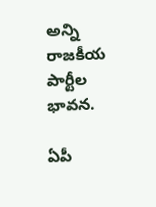అన్ని రాజకీయ పార్టీల భావన.

ఏపీ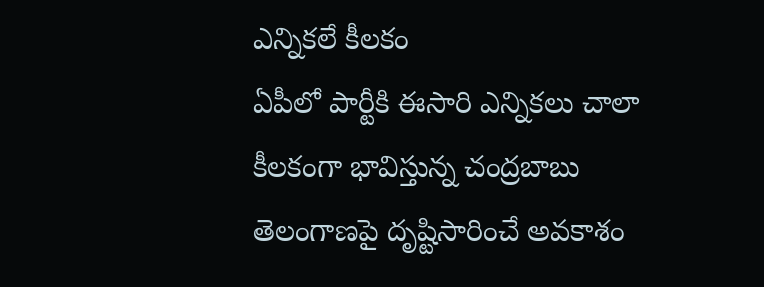ఎన్నికలే కీలకం
ఏపీలో పార్టీకి ఈసారి ఎన్నికలు చాలా కీలకంగా భావిస్తున్న చంద్రబాబు తెలంగాణపై దృష్టిసారించే అవకాశం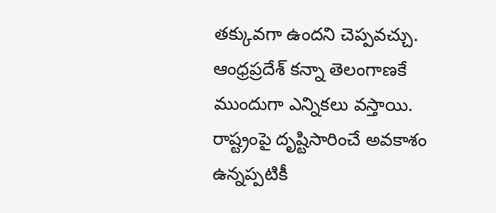తక్కువగా ఉందని చెప్పవచ్చు. ఆంధ్రప్రదేశ్ కన్నా తెలంగాణకే ముందుగా ఎన్నికలు వస్తాయి. రాష్ట్రంపై దృష్టిసారించే అవకాశం ఉన్నప్పటికీ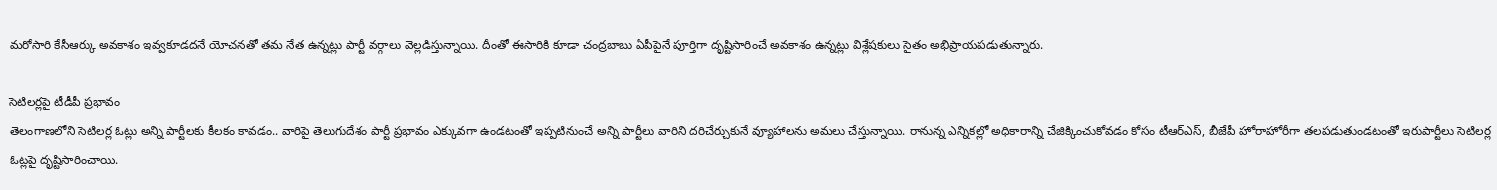మరోసారి కేసీఆర్కు అవకాశం ఇవ్వకూడదనే యోచనతో తమ నేత ఉన్నట్లు పార్టీ వర్గాలు వెల్లడిస్తున్నాయి. దీంతో ఈసారికి కూడా చంద్రబాబు ఏపీపైనే పూర్తిగా దృష్టిసారించే అవకాశం ఉన్నట్లు విశ్లేషకులు సైతం అభిప్రాయపడుతున్నారు.

సెటిలర్లపై టీడీపీ ప్రభావం
తెలంగాణలోని సెటిలర్ల ఓట్లు అన్ని పార్టీలకు కీలకం కావడం.. వారిపై తెలుగుదేశం పార్టీ ప్రభావం ఎక్కువగా ఉండటంతో ఇప్పటినుంచే అన్ని పార్టీలు వారిని దరిచేర్చుకునే వ్యూహాలను అమలు చేస్తున్నాయి. రానున్న ఎన్నికల్లో అధికారాన్ని చేజిక్కించుకోవడం కోసం టీఆర్ఎస్, బీజేపీ హోరాహోరీగా తలపడుతుండటంతో ఇరుపార్టీలు సెటిలర్ల ఓట్లపై దృష్టిసారించాయి.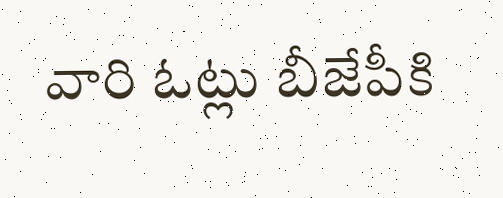వారి ఓట్లు బీజేపీకి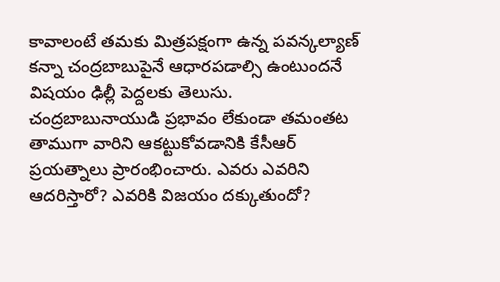కావాలంటే తమకు మిత్రపక్షంగా ఉన్న పవన్కల్యాణ్ కన్నా చంద్రబాబుపైనే ఆధారపడాల్సి ఉంటుందనే విషయం ఢిల్లీ పెద్దలకు తెలుసు. చంద్రబాబునాయుడి ప్రభావం లేకుండా తమంతట తాముగా వారిని ఆకట్టుకోవడానికి కేసీఆర్ ప్రయత్నాలు ప్రారంభించారు. ఎవరు ఎవరిని ఆదరిస్తారో? ఎవరికి విజయం దక్కుతుందో?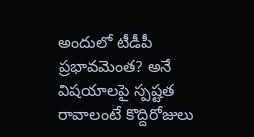అందులో టీడీపీ ప్రభావమెంత? అనే విషయాలపై స్పష్టత రావాలంటే కొద్దిరోజులు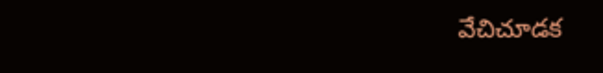వేచిచూడక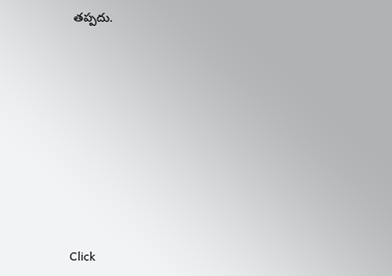తప్పదు.












Click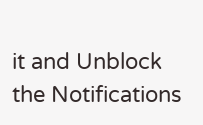it and Unblock the Notifications